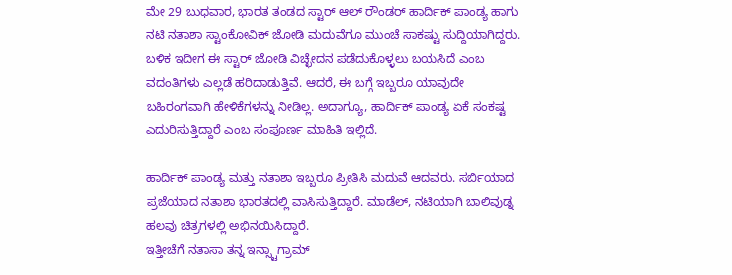ಮೇ 29 ಬುಧವಾರ, ಭಾರತ ತಂಡದ ಸ್ಟಾರ್ ಆಲ್ ರೌಂಡರ್ ಹಾರ್ದಿಕ್ ಪಾಂಡ್ಯ ಹಾಗು ನಟಿ ನತಾಶಾ ಸ್ಟಾಂಕೋವಿಕ್ ಜೋಡಿ ಮದುವೆಗೂ ಮುಂಚೆ ಸಾಕಷ್ಟು ಸುದ್ದಿಯಾಗಿದ್ದರು.
ಬಳಿಕ ಇದೀಗ ಈ ಸ್ಟಾರ್ ಜೋಡಿ ವಿಚ್ಛೇದನ ಪಡೆದುಕೊಳ್ಳಲು ಬಯಸಿದೆ ಎಂಬ ವದಂತಿಗಳು ಎಲ್ಲಡೆ ಹರಿದಾಡುತ್ತಿವೆ. ಆದರೆ, ಈ ಬಗ್ಗೆ ಇಬ್ಬರೂ ಯಾವುದೇ ಬಹಿರಂಗವಾಗಿ ಹೇಳಿಕೆಗಳನ್ನು ನೀಡಿಲ್ಲ. ಅದಾಗ್ಯೂ, ಹಾರ್ದಿಕ್ ಪಾಂಡ್ಯ ಏಕೆ ಸಂಕಷ್ಟ ಎದುರಿಸುತ್ತಿದ್ದಾರೆ ಎಂಬ ಸಂಪೂರ್ಣ ಮಾಹಿತಿ ಇಲ್ಲಿದೆ.

ಹಾರ್ದಿಕ್ ಪಾಂಡ್ಯ ಮತ್ತು ನತಾಶಾ ಇಬ್ಬರೂ ಪ್ರೀತಿಸಿ ಮದುವೆ ಆದವರು. ಸರ್ಬಿಯಾದ ಪ್ರಜೆಯಾದ ನತಾಶಾ ಭಾರತದಲ್ಲಿ ವಾಸಿಸುತ್ತಿದ್ದಾರೆ. ಮಾಡೆಲ್, ನಟಿಯಾಗಿ ಬಾಲಿವುಡ್ನ ಹಲವು ಚಿತ್ರಗಳಲ್ಲಿ ಅಭಿನಯಿಸಿದ್ದಾರೆ.
ಇತ್ತೀಚೆಗೆ ನತಾಸಾ ತನ್ನ ಇನ್ಸ್ಟಾಗ್ರಾಮ್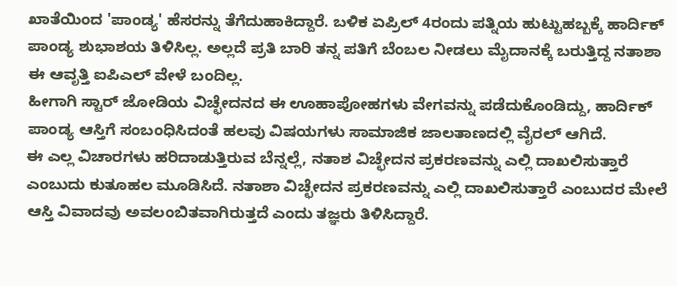ಖಾತೆಯಿಂದ 'ಪಾಂಡ್ಯ' ಹೆಸರನ್ನು ತೆಗೆದುಹಾಕಿದ್ದಾರೆ. ಬಳಿಕ ಏಪ್ರಿಲ್ 4ರಂದು ಪತ್ನಿಯ ಹುಟ್ಟುಹಬ್ಬಕ್ಕೆ ಹಾರ್ದಿಕ್ ಪಾಂಡ್ಯ ಶುಭಾಶಯ ತಿಳಿಸಿಲ್ಲ. ಅಲ್ಲದೆ ಪ್ರತಿ ಬಾರಿ ತನ್ನ ಪತಿಗೆ ಬೆಂಬಲ ನೀಡಲು ಮೈದಾನಕ್ಕೆ ಬರುತ್ತಿದ್ದ ನತಾಶಾ ಈ ಆವೃತ್ತಿ ಐಪಿಎಲ್ ವೇಳೆ ಬಂದಿಲ್ಲ.
ಹೀಗಾಗಿ ಸ್ಟಾರ್ ಜೋಡಿಯ ವಿಚ್ಛೇದನದ ಈ ಊಹಾಪೋಹಗಳು ವೇಗವನ್ನು ಪಡೆದುಕೊಂಡಿದ್ದು, ಹಾರ್ದಿಕ್ ಪಾಂಡ್ಯ ಆಸ್ತಿಗೆ ಸಂಬಂಧಿಸಿದಂತೆ ಹಲವು ವಿಷಯಗಳು ಸಾಮಾಜಿಕ ಜಾಲತಾಣದಲ್ಲಿ ವೈರಲ್ ಆಗಿದೆ.
ಈ ಎಲ್ಲ ವಿಚಾರಗಳು ಹರಿದಾಡುತ್ತಿರುವ ಬೆನ್ನಲ್ಲೆ, ನತಾಶ ವಿಚ್ಛೇದನ ಪ್ರಕರಣವನ್ನು ಎಲ್ಲಿ ದಾಖಲಿಸುತ್ತಾರೆ ಎಂಬುದು ಕುತೂಹಲ ಮೂಡಿಸಿದೆ. ನತಾಶಾ ವಿಚ್ಛೇದನ ಪ್ರಕರಣವನ್ನು ಎಲ್ಲಿ ದಾಖಲಿಸುತ್ತಾರೆ ಎಂಬುದರ ಮೇಲೆ ಆಸ್ತಿ ವಿವಾದವು ಅವಲಂಬಿತವಾಗಿರುತ್ತದೆ ಎಂದು ತಜ್ಞರು ತಿಳಿಸಿದ್ದಾರೆ.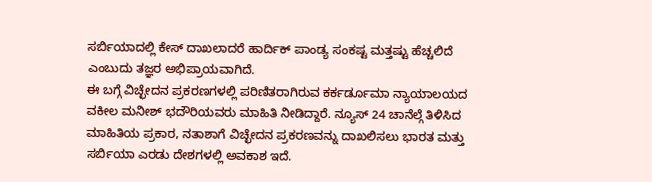ಸರ್ಬಿಯಾದಲ್ಲಿ ಕೇಸ್ ದಾಖಲಾದರೆ ಹಾರ್ದಿಕ್ ಪಾಂಡ್ಯ ಸಂಕಷ್ಟ ಮತ್ತಷ್ಟು ಹೆಚ್ಚಲಿದೆ ಎಂಬುದು ತಜ್ಞರ ಅಭಿಪ್ರಾಯವಾಗಿದೆ.
ಈ ಬಗ್ಗೆ ವಿಚ್ಛೇದನ ಪ್ರಕರಣಗಳಲ್ಲಿ ಪರಿಣಿತರಾಗಿರುವ ಕರ್ಕರ್ಡೂಮಾ ನ್ಯಾಯಾಲಯದ ವಕೀಲ ಮನೀಶ್ ಭದೌರಿಯವರು ಮಾಹಿತಿ ನೀಡಿದ್ದಾರೆ. ನ್ಯೂಸ್ 24 ಚಾನೆಲ್ಗೆ ತಿಳಿಸಿದ ಮಾಹಿತಿಯ ಪ್ರಕಾರ, ನತಾಶಾಗೆ ವಿಚ್ಛೇದನ ಪ್ರಕರಣವನ್ನು ದಾಖಲಿಸಲು ಭಾರತ ಮತ್ತು ಸರ್ಬಿಯಾ ಎರಡು ದೇಶಗಳಲ್ಲಿ ಅವಕಾಶ ಇದೆ.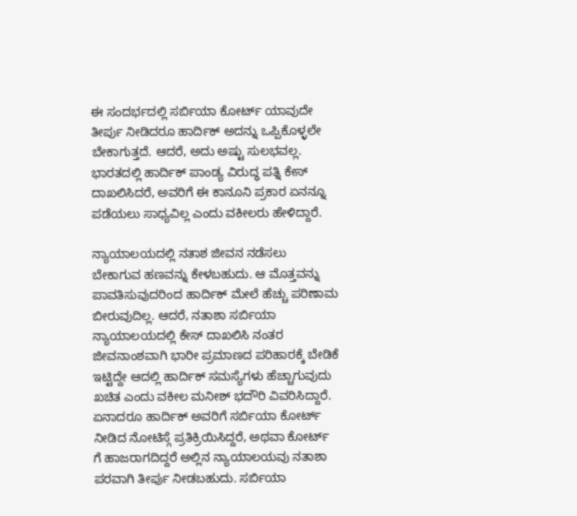ಈ ಸಂದರ್ಭದಲ್ಲಿ ಸರ್ಬಿಯಾ ಕೋರ್ಟ್ ಯಾವುದೇ ತೀರ್ಪು ನೀಡಿದರೂ ಹಾರ್ದಿಕ್ ಅದನ್ನು ಒಪ್ಪಿಕೊಳ್ಳಲೇ ಬೇಕಾಗುತ್ತದೆ. ಆದರೆ, ಅದು ಅಷ್ಟು ಸುಲಭವಲ್ಲ. ಭಾರತದಲ್ಲಿ ಹಾರ್ದಿಕ್ ಪಾಂಡ್ಯ ವಿರುದ್ಧ ಪತ್ನಿ ಕೇಸ್ ದಾಖಲಿಸಿದರೆ, ಅವರಿಗೆ ಈ ಕಾನೂನಿ ಪ್ರಕಾರ ಏನನ್ನೂ ಪಡೆಯಲು ಸಾಧ್ಯವಿಲ್ಲ ಎಂದು ವಕೀಲರು ಹೇಳಿದ್ದಾರೆ.

ನ್ಯಾಯಾಲಯದಲ್ಲಿ ನತಾಶ ಜೀವನ ನಡೆಸಲು ಬೇಕಾಗುವ ಹಣವನ್ನು ಕೇಳಬಹುದು. ಆ ಮೊತ್ತವನ್ನು ಪಾವತಿಸುವುದರಿಂದ ಹಾರ್ದಿಕ್ ಮೇಲೆ ಹೆಚ್ಚು ಪರಿಣಾಮ ಬೀರುವುದಿಲ್ಲ. ಆದರೆ, ನತಾಶಾ ಸರ್ಬಿಯಾ ನ್ಯಾಯಾಲಯದಲ್ಲಿ ಕೇಸ್ ದಾಖಲಿಸಿ ನಂತರ ಜೀವನಾಂಶವಾಗಿ ಭಾರೀ ಪ್ರಮಾಣದ ಪರಿಹಾರಕ್ಕೆ ಬೇಡಿಕೆ ಇಟ್ಟಿದ್ದೇ ಆದಲ್ಲಿ ಹಾರ್ದಿಕ್ ಸಮಸ್ಯೆಗಳು ಹೆಚ್ಚಾಗುವುದು ಖಚಿತ ಎಂದು ವಕೀಲ ಮನೀಶ್ ಭದೌರಿ ವಿವರಿಸಿದ್ದಾರೆ.
ಏನಾದರೂ ಹಾರ್ದಿಕ್ ಅವರಿಗೆ ಸರ್ಬಿಯಾ ಕೋರ್ಟ್ ನೀಡಿದ ನೋಟಿಸ್ಗೆ ಪ್ರತಿಕ್ರಿಯಿಸಿದ್ದರೆ, ಅಥವಾ ಕೋರ್ಟ್ ಗೆ ಹಾಜರಾಗದಿದ್ದರೆ ಅಲ್ಲಿನ ನ್ಯಾಯಾಲಯವು ನತಾಶಾ ಪರವಾಗಿ ತೀರ್ಪು ನೀಡಬಹುದು. ಸರ್ಬಿಯಾ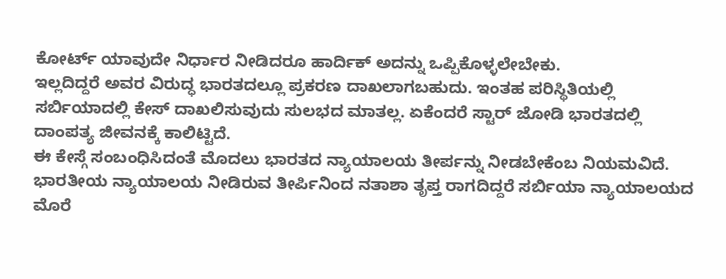ಕೋರ್ಟ್ ಯಾವುದೇ ನಿರ್ಧಾರ ನೀಡಿದರೂ ಹಾರ್ದಿಕ್ ಅದನ್ನು ಒಪ್ಪಿಕೊಳ್ಳಲೇಬೇಕು.
ಇಲ್ಲದಿದ್ದರೆ ಅವರ ವಿರುದ್ಧ ಭಾರತದಲ್ಲೂ ಪ್ರಕರಣ ದಾಖಲಾಗಬಹುದು. ಇಂತಹ ಪರಿಸ್ಥಿತಿಯಲ್ಲಿ ಸರ್ಬಿಯಾದಲ್ಲಿ ಕೇಸ್ ದಾಖಲಿಸುವುದು ಸುಲಭದ ಮಾತಲ್ಲ. ಏಕೆಂದರೆ ಸ್ಟಾರ್ ಜೋಡಿ ಭಾರತದಲ್ಲಿ ದಾಂಪತ್ಯ ಜೀವನಕ್ಕೆ ಕಾಲಿಟ್ಟಿದೆ.
ಈ ಕೇಸ್ಗೆ ಸಂಬಂಧಿಸಿದಂತೆ ಮೊದಲು ಭಾರತದ ನ್ಯಾಯಾಲಯ ತೀರ್ಪನ್ನು ನೀಡಬೇಕೆಂಬ ನಿಯಮವಿದೆ. ಭಾರತೀಯ ನ್ಯಾಯಾಲಯ ನೀಡಿರುವ ತೀರ್ಪಿನಿಂದ ನತಾಶಾ ತೃಪ್ತ ರಾಗದಿದ್ದರೆ ಸರ್ಬಿಯಾ ನ್ಯಾಯಾಲಯದ ಮೊರೆ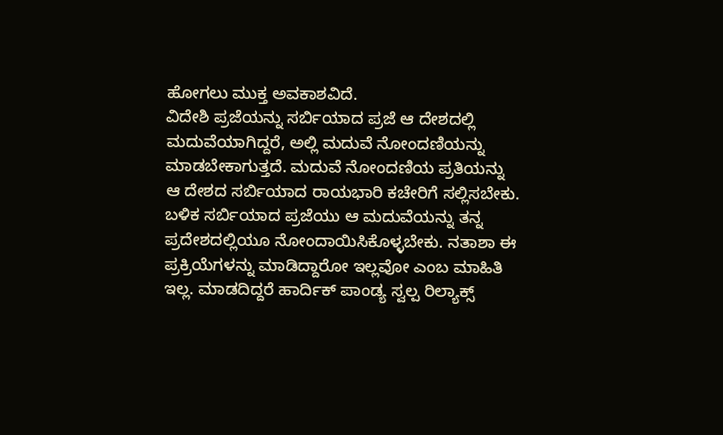ಹೋಗಲು ಮುಕ್ತ ಅವಕಾಶವಿದೆ.
ವಿದೇಶಿ ಪ್ರಜೆಯನ್ನು ಸರ್ಬಿಯಾದ ಪ್ರಜೆ ಆ ದೇಶದಲ್ಲಿ ಮದುವೆಯಾಗಿದ್ದರೆ, ಅಲ್ಲಿ ಮದುವೆ ನೋಂದಣಿಯನ್ನು ಮಾಡಬೇಕಾಗುತ್ತದೆ. ಮದುವೆ ನೋಂದಣಿಯ ಪ್ರತಿಯನ್ನು ಆ ದೇಶದ ಸರ್ಬಿಯಾದ ರಾಯಭಾರಿ ಕಚೇರಿಗೆ ಸಲ್ಲಿಸಬೇಕು.
ಬಳಿಕ ಸರ್ಬಿಯಾದ ಪ್ರಜೆಯು ಆ ಮದುವೆಯನ್ನು ತನ್ನ ಪ್ರದೇಶದಲ್ಲಿಯೂ ನೋಂದಾಯಿಸಿಕೊಳ್ಳಬೇಕು. ನತಾಶಾ ಈ ಪ್ರಕ್ರಿಯೆಗಳನ್ನು ಮಾಡಿದ್ದಾರೋ ಇಲ್ಲವೋ ಎಂಬ ಮಾಹಿತಿ ಇಲ್ಲ. ಮಾಡದಿದ್ದರೆ ಹಾರ್ದಿಕ್ ಪಾಂಡ್ಯ ಸ್ವಲ್ಪ ರಿಲ್ಯಾಕ್ಸ್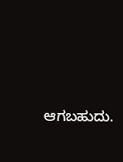ಆಗಬಹುದು.